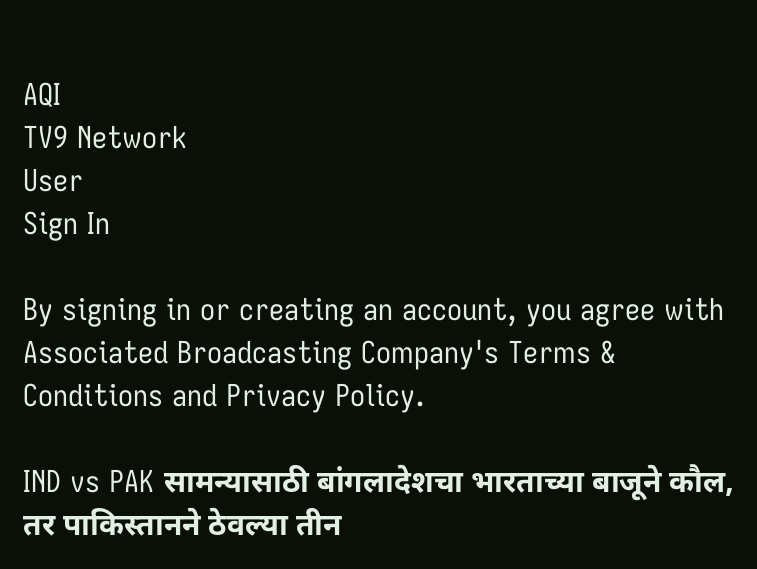AQI
TV9 Network
User
Sign In

By signing in or creating an account, you agree with Associated Broadcasting Company's Terms & Conditions and Privacy Policy.

IND vs PAK सामन्यासाठी बांगलादेशचा भारताच्या बाजूने कौल, तर पाकिस्तानने ठेवल्या तीन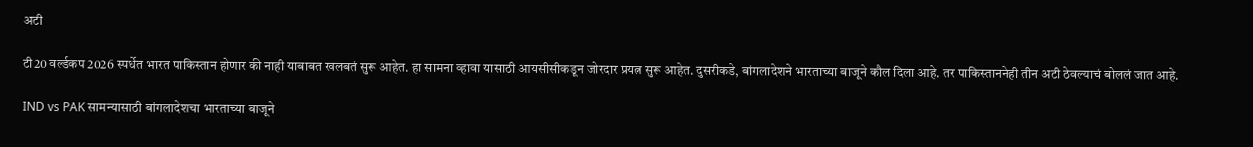अटी

टी20 वर्ल्डकप 2026 स्पर्धेत भारत पाकिस्तान होणार की नाही याबाबत खलबतं सुरू आहेत. हा सामना व्हावा यासाठी आयसीसीकडून जोरदार प्रयत्न सुरू आहेत. दुसरीकडे, बांगलादेशने भारताच्या बाजूने कौल दिला आहे. तर पाकिस्ताननेही तीन अटी ठेवल्याचं बोललं जात आहे.

IND vs PAK सामन्यासाठी बांगलादेशचा भारताच्या बाजूने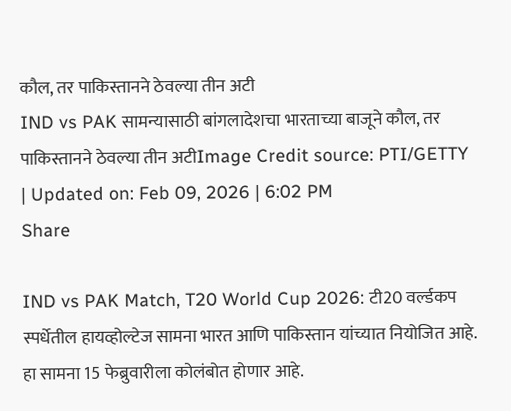कौल, तर पाकिस्तानने ठेवल्या तीन अटी
IND vs PAK सामन्यासाठी बांगलादेशचा भारताच्या बाजूने कौल, तर पाकिस्तानने ठेवल्या तीन अटीImage Credit source: PTI/GETTY
| Updated on: Feb 09, 2026 | 6:02 PM
Share

IND vs PAK Match, T20 World Cup 2026: टी20 वर्ल्डकप स्पर्धेतील हायव्होल्टेज सामना भारत आणि पाकिस्तान यांच्यात नियोजित आहे. हा सामना 15 फेब्रुवारीला कोलंबोत होणार आहे.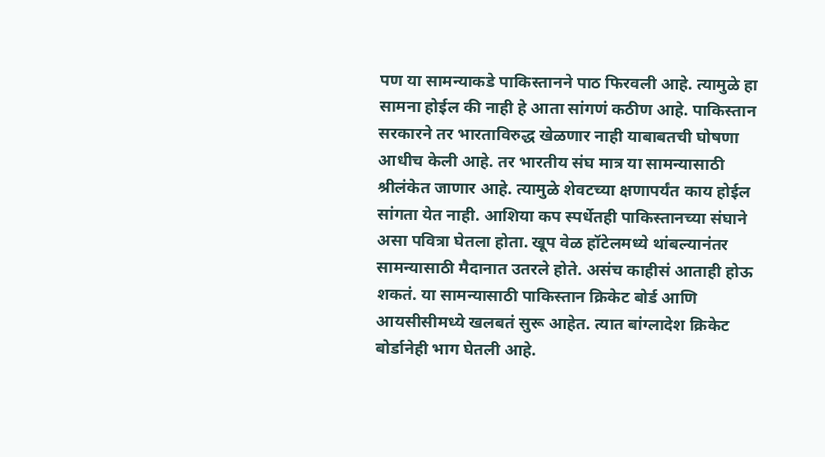पण या सामन्याकडे पाकिस्तानने पाठ फिरवली आहे. त्यामुळे हा सामना होईल की नाही हे आता सांगणं कठीण आहे. पाकिस्तान सरकारने तर भारताविरुद्ध खेळणार नाही याबाबतची घोषणा आधीच केली आहे. तर भारतीय संघ मात्र या सामन्यासाठी श्रीलंकेत जाणार आहे. त्यामुळे शेवटच्या क्षणापर्यंत काय होईल सांगता येत नाही. आशिया कप स्पर्धेतही पाकिस्तानच्या संघाने असा पवित्रा घेतला होता. खूप वेळ हॉटेलमध्ये थांबल्यानंतर सामन्यासाठी मैदानात उतरले होते. असंच काहीसं आताही होऊ शकतं. या सामन्यासाठी पाकिस्तान क्रिकेट बोर्ड आणि आयसीसीमध्ये खलबतं सुरू आहेत. त्यात बांग्लादेश क्रिकेट बोर्डानेही भाग घेतली आहे.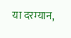या दरम्यान,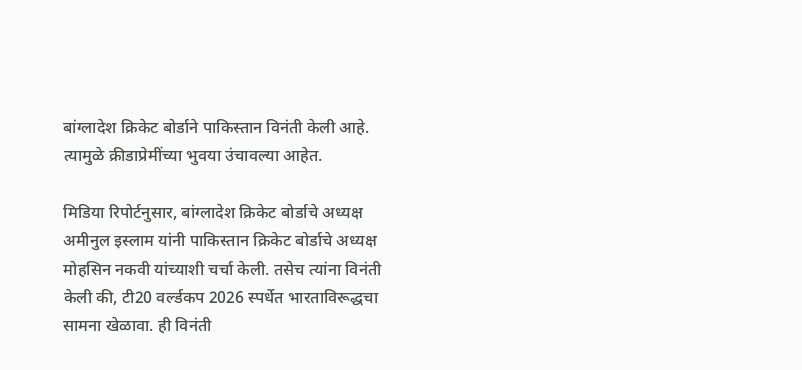बांग्लादेश क्रिकेट बोर्डाने पाकिस्तान विनंती केली आहे. त्यामुळे क्रीडाप्रेमींच्या भुवया उंचावल्या आहेत.

मिडिया रिपोर्टनुसार, बांग्लादेश क्रिकेट बोर्डाचे अध्यक्ष अमीनुल इस्लाम यांनी पाकिस्तान क्रिकेट बोर्डाचे अध्यक्ष मोहसिन नकवी यांच्याशी चर्चा केली. तसेच त्यांना विनंती केली की, टी20 वर्ल्डकप 2026 स्पर्धेत भारताविरूद्धचा सामना खेळावा. ही विनंती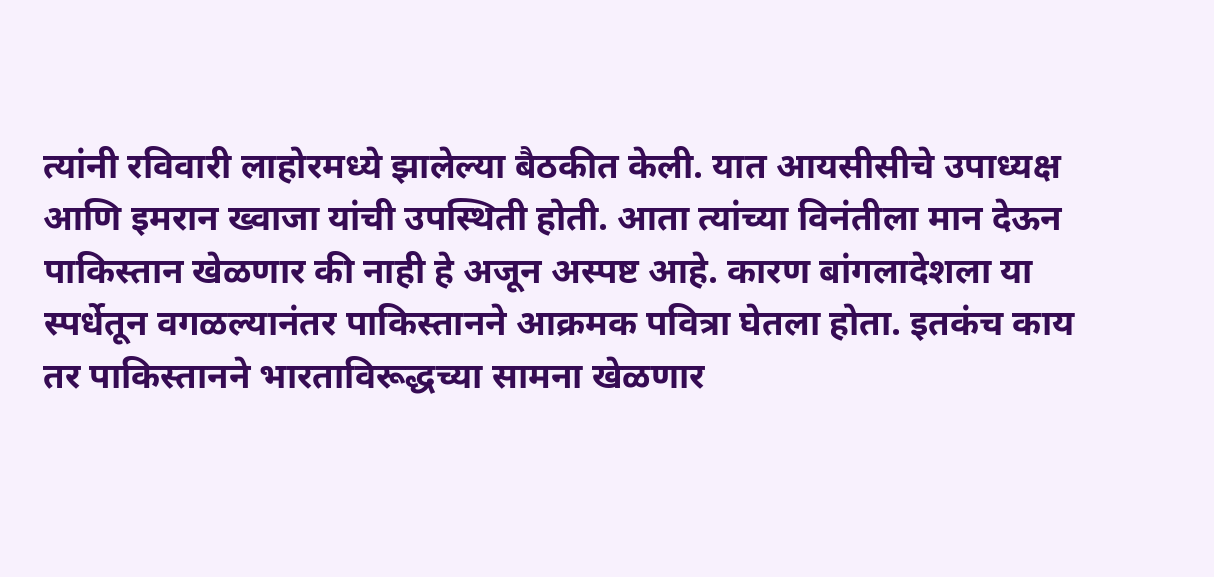त्यांनी रविवारी लाहोरमध्ये झालेल्या बैठकीत केली. यात आयसीसीचे उपाध्यक्ष आणि इमरान ख्वाजा यांची उपस्थिती होती. आता त्यांच्या विनंतीला मान देऊन पाकिस्तान खेळणार की नाही हे अजून अस्पष्ट आहे. कारण बांगलादेशला या स्पर्धेतून वगळल्यानंतर पाकिस्तानने आक्रमक पवित्रा घेतला होता. इतकंच काय तर पाकिस्तानने भारताविरूद्धच्या सामना खेळणार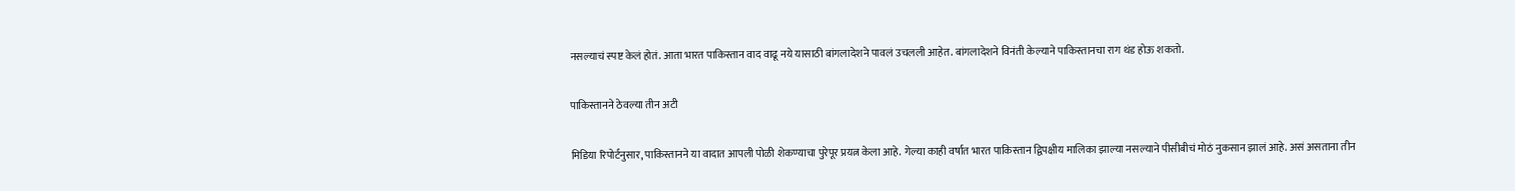नसल्याचं स्पष्ट केलं होतं. आता भारत पाकिस्तान वाद वाढू नये यासाठी बांगलादेशने पावलं उचलली आहेत. बांगलादेशने विनंती केल्याने पाकिस्तानचा राग थंड होऊ शकतो.

पाकिस्तानने ठेवल्या तीन अटी

मिडिया रिपोर्टनुसार, पाकिस्तानने या वादात आपली पोळी शेकण्याचा पुरेपूर प्रयत्न केला आहे. गेल्या काही वर्षात भारत पाकिस्तान द्विपक्षीय मालिका झाल्या नसल्याने पीसीबीचं मोठं नुकसान झालं आहे. असं असताना तीन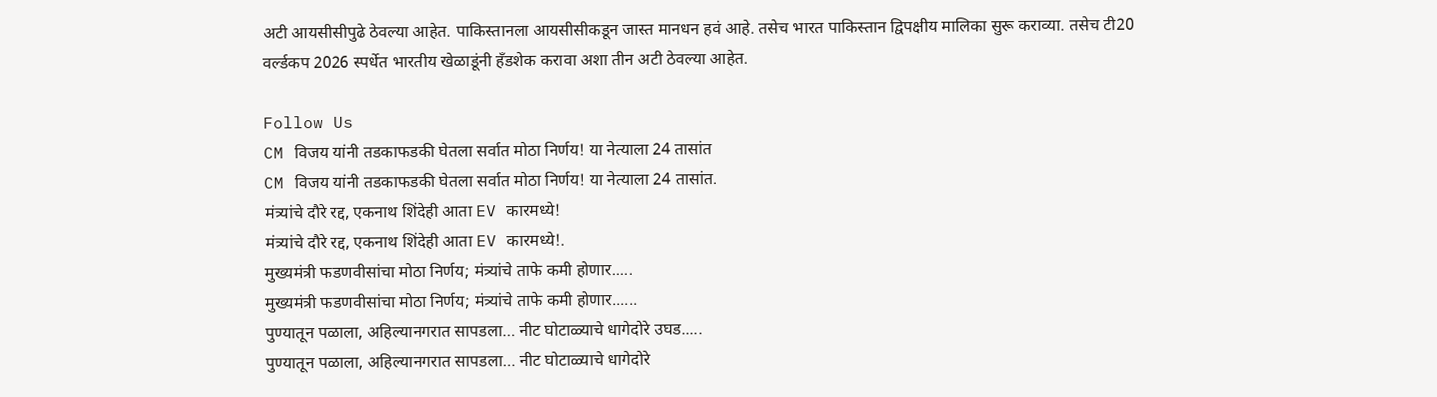अटी आयसीसीपुढे ठेवल्या आहेत. पाकिस्तानला आयसीसीकडून जास्त मानधन हवं आहे. तसेच भारत पाकिस्तान द्विपक्षीय मालिका सुरू कराव्या. तसेच टी20 वर्ल्डकप 2026 स्पर्धेत भारतीय खेळाडूंनी हँडशेक करावा अशा तीन अटी ठेवल्या आहेत.

Follow Us
CM विजय यांनी तडकाफडकी घेतला सर्वात मोठा निर्णय! या नेत्याला 24 तासांत
CM विजय यांनी तडकाफडकी घेतला सर्वात मोठा निर्णय! या नेत्याला 24 तासांत.
मंत्र्यांचे दौरे रद्द, एकनाथ शिंदेही आता EV कारमध्ये!
मंत्र्यांचे दौरे रद्द, एकनाथ शिंदेही आता EV कारमध्ये!.
मुख्यमंत्री फडणवीसांचा मोठा निर्णय; मंत्र्यांचे ताफे कमी होणार.....
मुख्यमंत्री फडणवीसांचा मोठा निर्णय; मंत्र्यांचे ताफे कमी होणार......
पुण्यातून पळाला, अहिल्यानगरात सापडला… नीट घोटाळ्याचे धागेदोरे उघड.....
पुण्यातून पळाला, अहिल्यानगरात सापडला… नीट घोटाळ्याचे धागेदोरे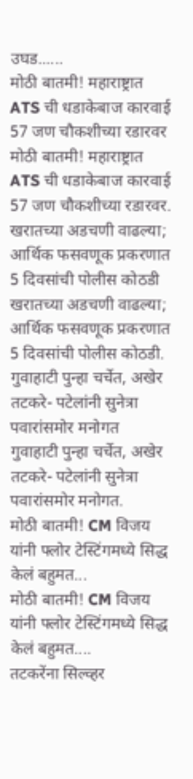उघड......
मोठी बातमी! महाराष्ट्रात ATS ची धडाकेबाज कारवाई 57 जण चौकशीच्या रडारवर
मोठी बातमी! महाराष्ट्रात ATS ची धडाकेबाज कारवाई 57 जण चौकशीच्या रडारवर.
खरातच्या अडचणी वाढल्या; आर्थिक फसवणूक प्रकरणात 5 दिवसांची पोलीस कोठडी
खरातच्या अडचणी वाढल्या; आर्थिक फसवणूक प्रकरणात 5 दिवसांची पोलीस कोठडी.
गुवाहाटी पुन्हा चर्चेत, अखेर तटकरे- पटेलांनी सुनेत्रा पवारांसमोर मनोगत
गुवाहाटी पुन्हा चर्चेत, अखेर तटकरे- पटेलांनी सुनेत्रा पवारांसमोर मनोगत.
मोठी बातमी! CM विजय यांनी फ्लोर टेस्टिंगमध्ये सिद्ध केलं बहुमत...
मोठी बातमी! CM विजय यांनी फ्लोर टेस्टिंगमध्ये सिद्ध केलं बहुमत....
तटकरेंना सिल्व्हर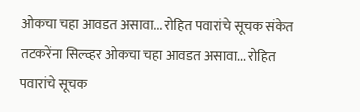ओकचा चहा आवडत असावा... रोहित पवारांचे सूचक संकेत
तटकरेंना सिल्व्हर ओकचा चहा आवडत असावा... रोहित पवारांचे सूचक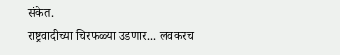संकेत.
राष्ट्रवादीच्या चिरफळ्या उडणार... लवकरच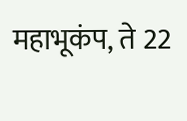महाभूकंप, ते 22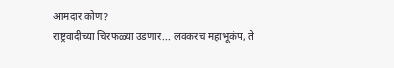आमदार कोण?
राष्ट्रवादीच्या चिरफळ्या उडणार... लवकरच महाभूकंप, ते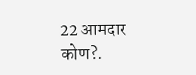22 आमदार कोण?.